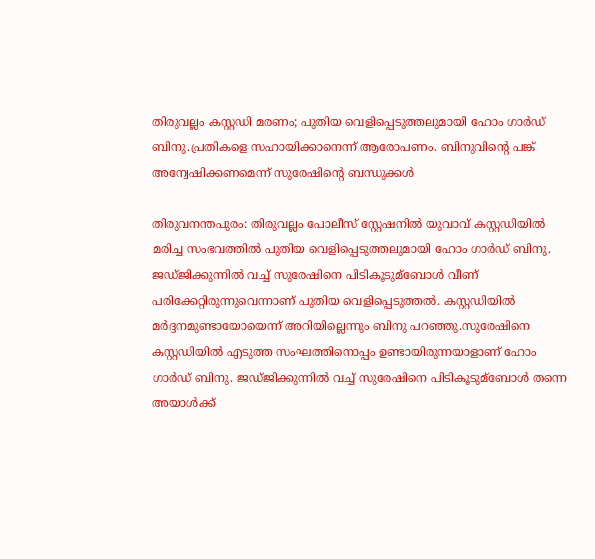തിരുവല്ലം കസ്റ്റഡി മരണം; പുതിയ വെളിപ്പെടുത്തലുമായി ഹോം ഗാര്‍ഡ് ബിനു.പ്രതികളെ സഹായിക്കാനെന്ന് ആരോപണം. ബിനുവിന്റെ പങ്ക് അന്വേഷിക്കണമെന്ന് സുരേഷിന്റെ ബന്ധുക്കള്‍

തിരുവനന്തപുരം: തിരുവല്ലം പോലീസ് സ്റ്റേഷനിൽ യുവാവ് കസ്റ്റഡിയിൽ മരിച്ച സംഭവത്തിൽ പുതിയ വെളിപ്പെടുത്തലുമായി ഹോം ഗാര്‍ഡ് ബിനു. ജഡ‍്ജിക്കുന്നില്‍ വച്ച്‌ സുരേഷിനെ പിടികൂടുമ്ബോള്‍ വീണ് പരിക്കേറ്റിരുന്നുവെന്നാണ് പുതിയ വെളിപ്പെടുത്തല്‍. കസ്റ്റഡിയില്‍ മര്‍ദ്ദനമുണ്ടായോയെന്ന് അറിയില്ലെന്നും ബിനു പറഞ്ഞു.സുരേഷിനെ കസ്റ്റഡിയില്‍ എടുത്ത സംഘത്തിനൊപ്പം ഉണ്ടായിരുന്നയാളാണ് ഹോം ഗാര്‍ഡ് ബിനു. ജഡ‍്ജിക്കുന്നില്‍ വച്ച്‌ സുരേഷിനെ പിടികൂടുമ്ബോള്‍ തന്നെ അയാള്‍ക്ക്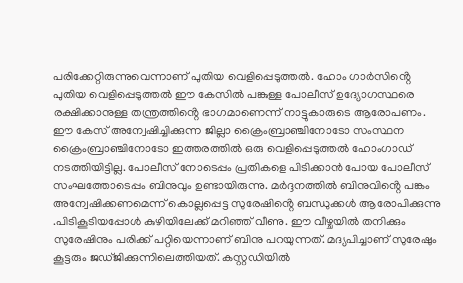പരിക്കേറ്റിരുന്നുവെന്നാണ് പുതിയ വെളിപ്പെടുത്തൽ. ഹോം ഗാർസിൻ്റെ പുതിയ വെളിപ്പെടുത്തൽ ഈ കേസിൽ പങ്കുള്ള പോലീസ് ഉദ്യോഗസ്ഥരെ രക്ഷിക്കാനുള്ള തന്ത്രത്തിൻ്റെ ഭാഗമാണെന്ന് നാട്ടുകാരുടെ ആരോപണം. ഈ കേസ് അന്വേഷിച്ചിക്കുന്ന ജില്ലാ ക്രൈംബ്രാഞ്ചിനോടോ സംസ്ഥന ക്രൈംബ്രാഞ്ചിനോടോ ഇത്തരത്തിൽ ഒരു വെളിപ്പെടുത്തൽ ഹോംഗാഡ് നടത്തിയിട്ടില്ല. പോലീസ് നോടെപ്പം പ്രതികളെ പിടിക്കാൻ പോയ പോലീസ് സംഘത്തോടെപ്പം ബിനുവും ഉണ്ടായിരുന്നു. മർദ്ദനത്തിൽ ബിനുവിൻ്റെ പങ്കം അന്വേഷിക്കണമെന്ന് കൊല്ലപ്പെട്ട സുരേഷിൻ്റെ ബന്ധുക്കൾ ആരോപിക്കുന്നു .പിടികൂടിയപ്പോള്‍ കുഴിയിലേക്ക് മറിഞ്ഞ് വീണു. ഈ വീഴ്ചയില്‍ തനിക്കും സുരേഷിനും പരിക്ക് പറ്റിയെന്നാണ് ബിനു പറയുന്നത്. മദ്യപിച്ചാണ് സുരേഷും കൂട്ടരും ജഡ്ജിക്കുന്നിലെത്തിയത്. കസ്റ്റഡിയില്‍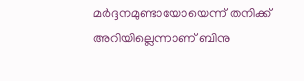മര്‍ദ്ദനമുണ്ടായോയെന്ന് തനിക്ക് അറിയില്ലെന്നാണ് ബിനു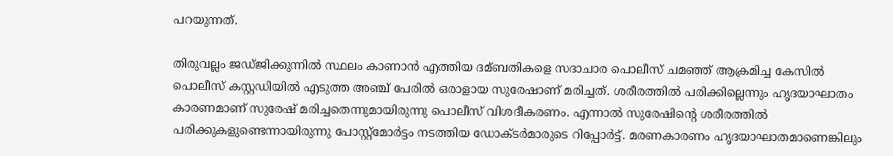പറയുന്നത്.

തിരുവല്ലം ജഡ്ജിക്കുന്നില്‍ സ്ഥലം കാണാന്‍ എത്തിയ ദമ്ബതികളെ സദാചാര പൊലീസ് ചമഞ്ഞ് ആക്രമിച്ച കേസില്‍ പൊലീസ് കസ്റ്റഡിയില്‍ എടുത്ത അഞ്ച് പേരില്‍ ഒരാളായ സുരേഷാണ് മരിച്ചത്. ശരീരത്തില്‍ പരിക്കില്ലെന്നും ഹൃദയാഘാതം കാരണമാണ് സുരേഷ് മരിച്ചതെന്നുമായിരുന്നു പൊലീസ് വിശദീകരണം. എന്നാല്‍ സുരേഷിന്റെ ശരീരത്തില്‍ പരിക്കുകളുണ്ടെന്നായിരുന്നു പോസ്റ്റ്മോ‍ര്‍ട്ടം നടത്തിയ ഡോക്ടര്‍മാരുടെ റിപ്പോര്‍ട്ട്. മരണകാരണം ഹൃദയാഘാതമാണെങ്കിലും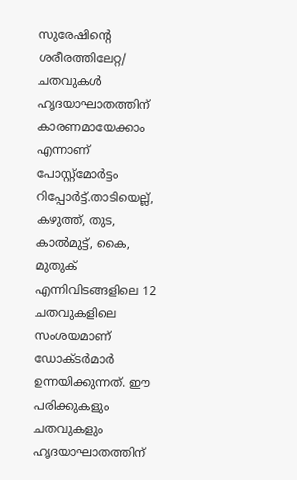സുരേഷിന്‍റെ ശരീരത്തിലേറ്റ/ ചതവുകള്‍ ഹൃദയാഘാതത്തിന് കാരണമായേക്കാം എന്നാണ് പോസ്റ്റ്മോര്‍ട്ടം റിപ്പോര്‍ട്ട്.താടിയെല്ല്, കഴുത്ത്, തുട, കാല്‍മുട്ട്, കൈ, മുതുക് എന്നിവിടങ്ങളിലെ 12 ചതവുകളിലെ സംശയമാണ് ഡോക്ടര്‍മാര്‍ ഉന്നയിക്കുന്നത്. ഈ പരിക്കുകളും ചതവുകളും ഹൃദയാഘാതത്തിന്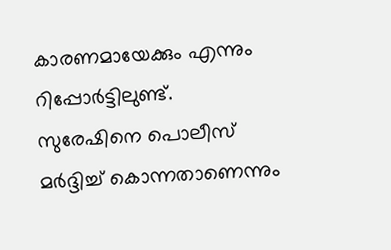കാരണമായേക്കും എന്നും റിപ്പോര്‍ട്ടിലുണ്ട്. സുരേഷിനെ പൊലീസ് മര്‍ദ്ദിച്ച്‌ കൊന്നതാണെന്നും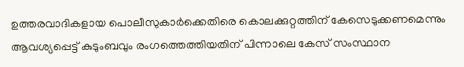ഉത്തരവാദികളായ പൊലീസുകാര്‍ക്കെതിരെ കൊലക്കുറ്റത്തിന് കേസെടുക്കണമെന്നും ആവശ്യപ്പെട്ട് കുടുംബവും രംഗത്തെത്തിയതിന് പിന്നാലെ കേസ് സംസ്ഥാന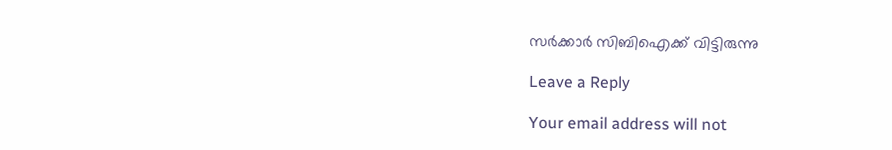സര്‍ക്കാര്‍ സിബിഐക്ക് വിട്ടിരുന്നു

Leave a Reply

Your email address will not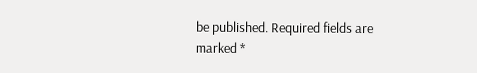be published. Required fields are marked *